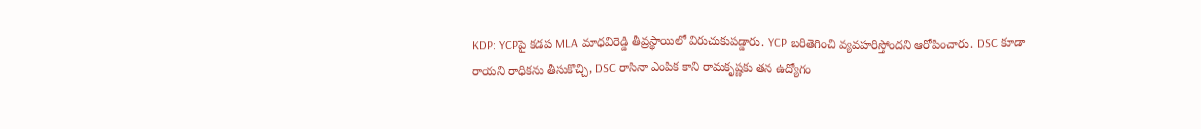KDP: YCPపై కడప MLA మాధవిరెడ్డి తీవ్రస్థాయిలో విరుచుకుపడ్డారు. YCP బరితెగించి వ్యవహరిస్తోందని ఆరోపించారు. DSC కూడా రాయని రాధికను తీసుకొచ్చి, DSC రాసినా ఎంపిక కాని రామకృష్ణకు తన ఉద్యోగం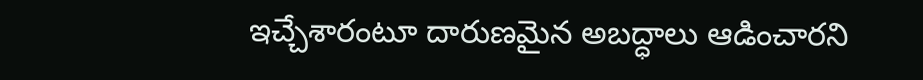ఇచ్చేశారంటూ దారుణమైన అబద్ధాలు ఆడించారని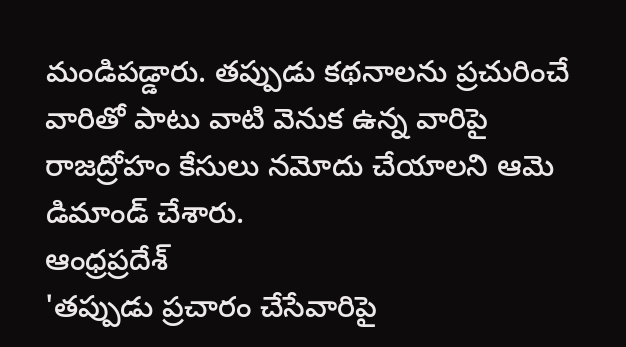మండిపడ్డారు. తప్పుడు కథనాలను ప్రచురించే వారితో పాటు వాటి వెనుక ఉన్న వారిపై రాజద్రోహం కేసులు నమోదు చేయాలని ఆమె డిమాండ్ చేశారు.
ఆంధ్రప్రదేశ్
'తప్పుడు ప్రచారం చేసేవారిపై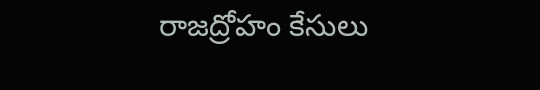రాజద్రోహం కేసులు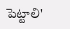పెట్టాలి'